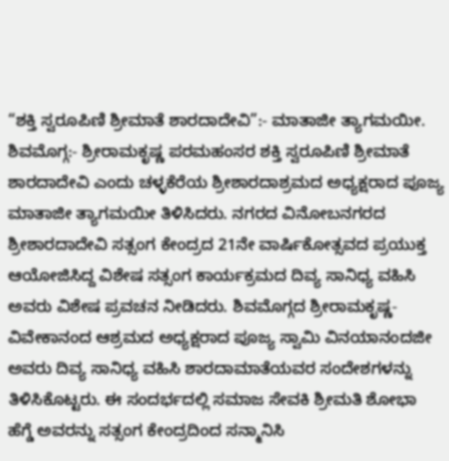“ಶಕ್ತಿ ಸ್ವರೂಪಿಣಿ ಶ್ರೀಮಾತೆ ಶಾರದಾದೇವಿ”:- ಮಾತಾಜೀ ತ್ಯಾಗಮಯೀ. ಶಿವಮೊಗ್ಗ:- ಶ್ರೀರಾಮಕೃಷ್ಣ ಪರಮಹಂಸರ ಶಕ್ತಿ ಸ್ವರೂಪಿಣಿ ಶ್ರೀಮಾತೆ ಶಾರದಾದೇವಿ ಎಂದು ಚಳ್ಳಕೆರೆಯ ಶ್ರೀಶಾರದಾಶ್ರಮದ ಅಧ್ಯಕ್ಷರಾದ ಪೂಜ್ಯ ಮಾತಾಜೀ ತ್ಯಾಗಮಯೀ ತಿಳಿಸಿದರು. ನಗರದ ವಿನೋಬನಗರದ ಶ್ರೀಶಾರದಾದೇವಿ ಸತ್ಸಂಗ ಕೇಂದ್ರದ 21ನೇ ವಾರ್ಷಿಕೋತ್ಸವದ ಪ್ರಯುಕ್ತ ಆಯೋಜಿಸಿದ್ದ ವಿಶೇಷ ಸತ್ಸಂಗ ಕಾರ್ಯಕ್ರಮದ ದಿವ್ಯ ಸಾನಿಧ್ಯ ವಹಿಸಿ ಅವರು ವಿಶೇಷ ಪ್ರವಚನ ನೀಡಿದರು. ಶಿವಮೊಗ್ಗದ ಶ್ರೀರಾಮಕೃಷ್ಣ-ವಿವೇಕಾನಂದ ಆಶ್ರಮದ ಅಧ್ಯಕ್ಷರಾದ ಪೂಜ್ಯ ಸ್ವಾಮಿ ವಿನಯಾನಂದಜೀ ಅವರು ದಿವ್ಯ ಸಾನಿಧ್ಯ ವಹಿಸಿ ಶಾರದಾಮಾತೆಯವರ ಸಂದೇಶಗಳನ್ನು ತಿಳಿಸಿಕೊಟ್ಟರು. ಈ ಸಂದರ್ಭದಲ್ಲಿ ಸಮಾಜ ಸೇವಕಿ ಶ್ರೀಮತಿ ಶೋಭಾ ಹೆಗ್ಡೆ ಅವರನ್ನು ಸತ್ಸಂಗ ಕೇಂದ್ರದಿಂದ ಸನ್ಮಾನಿಸಿ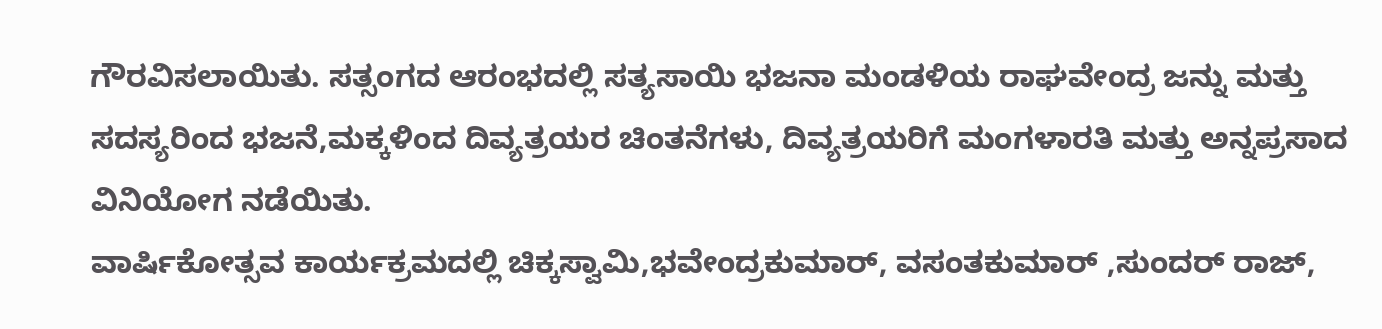ಗೌರವಿಸಲಾಯಿತು. ಸತ್ಸಂಗದ ಆರಂಭದಲ್ಲಿ ಸತ್ಯಸಾಯಿ ಭಜನಾ ಮಂಡಳಿಯ ರಾಘವೇಂದ್ರ ಜನ್ನು ಮತ್ತು ಸದಸ್ಯರಿಂದ ಭಜನೆ,ಮಕ್ಕಳಿಂದ ದಿವ್ಯತ್ರಯರ ಚಿಂತನೆಗಳು, ದಿವ್ಯತ್ರಯರಿಗೆ ಮಂಗಳಾರತಿ ಮತ್ತು ಅನ್ನಪ್ರಸಾದ ವಿನಿಯೋಗ ನಡೆಯಿತು.
ವಾರ್ಷಿಕೋತ್ಸವ ಕಾರ್ಯಕ್ರಮದಲ್ಲಿ ಚಿಕ್ಕಸ್ವಾಮಿ,ಭವೇಂದ್ರಕುಮಾರ್, ವಸಂತಕುಮಾರ್ ,ಸುಂದರ್ ರಾಜ್,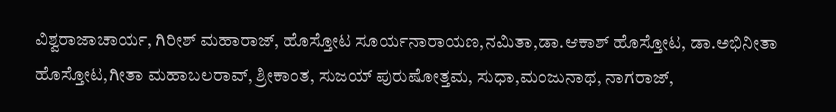ವಿಶ್ವರಾಜಾಚಾರ್ಯ, ಗಿರೀಶ್ ಮಹಾರಾಜ್, ಹೊಸ್ತೋಟ ಸೂರ್ಯನಾರಾಯಣ,ನಮಿತಾ,ಡಾ.ಆಕಾಶ್ ಹೊಸ್ತೋಟ, ಡಾ.ಅಭಿನೀತಾ ಹೊಸ್ತೋಟ,ಗೀತಾ ಮಹಾಬಲರಾವ್, ಶ್ರೀಕಾಂತ, ಸುಜಯ್ ಪುರುಷೋತ್ತಮ, ಸುಧಾ,ಮಂಜುನಾಥ, ನಾಗರಾಜ್,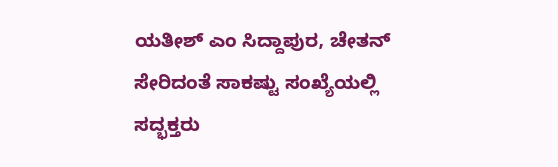ಯತೀಶ್ ಎಂ ಸಿದ್ದಾಪುರ, ಚೇತನ್ ಸೇರಿದಂತೆ ಸಾಕಷ್ಟು ಸಂಖ್ಯೆಯಲ್ಲಿ ಸದ್ಭಕ್ತರು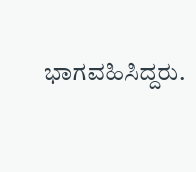ಭಾಗವಹಿಸಿದ್ದರು.